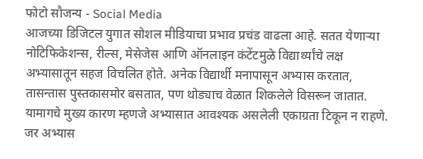फोटो सौजन्य - Social Media
आजच्या डिजिटल युगात सोशल मीडियाचा प्रभाव प्रचंड वाढला आहे. सतत येणाऱ्या नोटिफिकेशन्स, रील्स, मेसेजेस आणि ऑनलाइन कंटेंटमुळे विद्यार्थ्यांचे लक्ष अभ्यासातून सहज विचलित होते. अनेक विद्यार्थी मनापासून अभ्यास करतात, तासन्तास पुस्तकासमोर बसतात, पण थोड्याच वेळात शिकलेले विसरून जातात. यामागचे मुख्य कारण म्हणजे अभ्यासात आवश्यक असलेली एकाग्रता टिकून न राहणे. जर अभ्यास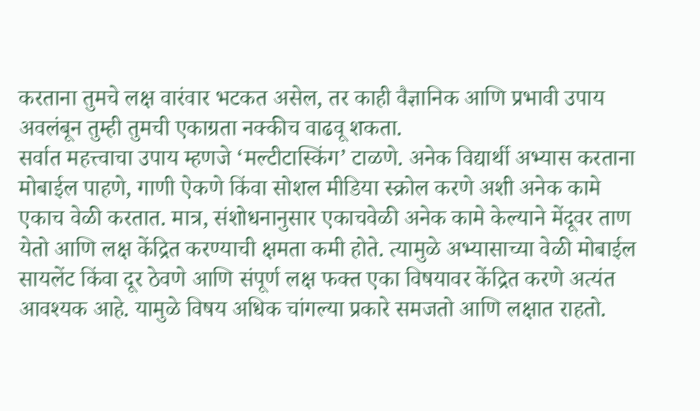करताना तुमचे लक्ष वारंवार भटकत असेल, तर काही वैज्ञानिक आणि प्रभावी उपाय अवलंबून तुम्ही तुमची एकाग्रता नक्कीच वाढवू शकता.
सर्वात महत्त्वाचा उपाय म्हणजे ‘मल्टीटास्किंग’ टाळणे. अनेक विद्यार्थी अभ्यास करताना मोबाईल पाहणे, गाणी ऐकणे किंवा सोशल मीडिया स्क्रोल करणे अशी अनेक कामे एकाच वेळी करतात. मात्र, संशोधनानुसार एकाचवेळी अनेक कामे केल्याने मेंदूवर ताण येतो आणि लक्ष केंद्रित करण्याची क्षमता कमी होते. त्यामुळे अभ्यासाच्या वेळी मोबाईल सायलेंट किंवा दूर ठेवणे आणि संपूर्ण लक्ष फक्त एका विषयावर केंद्रित करणे अत्यंत आवश्यक आहे. यामुळे विषय अधिक चांगल्या प्रकारे समजतो आणि लक्षात राहतो.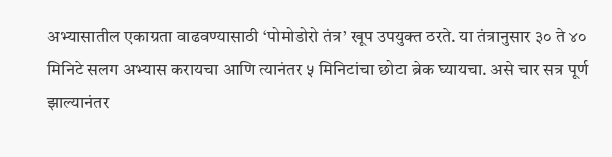अभ्यासातील एकाग्रता वाढवण्यासाठी ‘पोमोडोरो तंत्र’ खूप उपयुक्त ठरते. या तंत्रानुसार ३० ते ४० मिनिटे सलग अभ्यास करायचा आणि त्यानंतर ५ मिनिटांचा छोटा ब्रेक घ्यायचा. असे चार सत्र पूर्ण झाल्यानंतर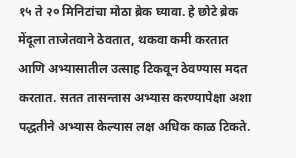१५ ते २० मिनिटांचा मोठा ब्रेक घ्यावा. हे छोटे ब्रेक मेंदूला ताजेतवाने ठेवतात, थकवा कमी करतात आणि अभ्यासातील उत्साह टिकवून ठेवण्यास मदत करतात. सतत तासन्तास अभ्यास करण्यापेक्षा अशा पद्धतीने अभ्यास केल्यास लक्ष अधिक काळ टिकते.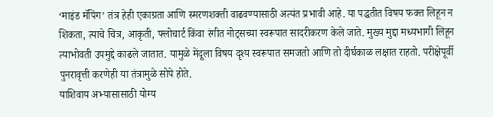‘माइंड मॅपिंग’ तंत्र हेही एकाग्रता आणि स्मरणशक्ती वाढवण्यासाठी अत्यंत प्रभावी आहे. या पद्धतीत विषय फक्त लिहून न शिकता, त्याचे चित्र, आकृती, फ्लोचार्ट किंवा रंगीत नोट्सच्या स्वरूपात सादरीकरण केले जाते. मुख्य मुद्दा मध्यभागी लिहून त्याभोवती उपमुद्दे काढले जातात. यामुळे मेंदूला विषय दृश्य स्वरूपात समजतो आणि तो दीर्घकाळ लक्षात राहतो. परीक्षेपूर्वी पुनरावृत्ती करणेही या तंत्रामुळे सोपे होते.
याशिवाय अभ्यासासाठी योग्य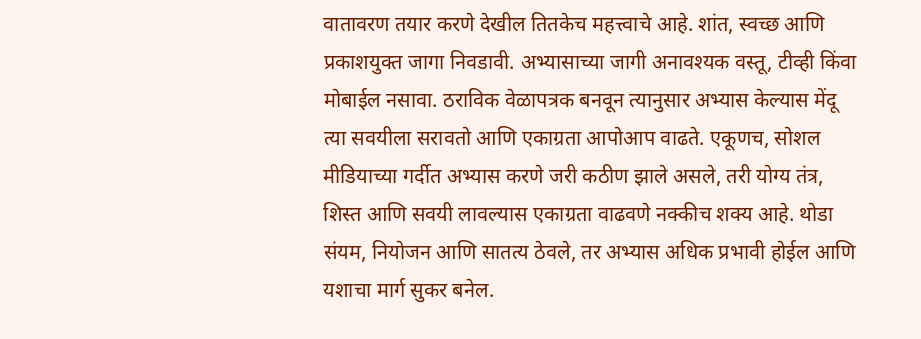वातावरण तयार करणे देखील तितकेच महत्त्वाचे आहे. शांत, स्वच्छ आणि प्रकाशयुक्त जागा निवडावी. अभ्यासाच्या जागी अनावश्यक वस्तू, टीव्ही किंवा मोबाईल नसावा. ठराविक वेळापत्रक बनवून त्यानुसार अभ्यास केल्यास मेंदू त्या सवयीला सरावतो आणि एकाग्रता आपोआप वाढते. एकूणच, सोशल मीडियाच्या गर्दीत अभ्यास करणे जरी कठीण झाले असले, तरी योग्य तंत्र, शिस्त आणि सवयी लावल्यास एकाग्रता वाढवणे नक्कीच शक्य आहे. थोडा संयम, नियोजन आणि सातत्य ठेवले, तर अभ्यास अधिक प्रभावी होईल आणि यशाचा मार्ग सुकर बनेल.